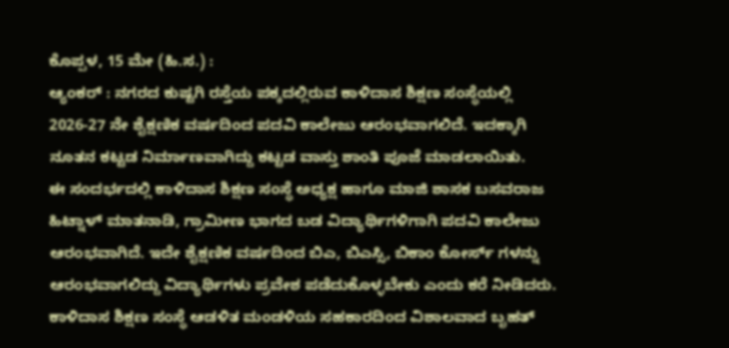ಕೊಪ್ಪಳ, 15 ಮೇ (ಹಿ.ಸ.) :
ಆ್ಯಂಕರ್ : ನಗರದ ಕುಷ್ಟಗಿ ರಸ್ತೆಯ ಪಕ್ಕದಲ್ಲಿರುವ ಕಾಳಿದಾಸ ಶಿಕ್ಷಣ ಸಂಸ್ಥೆಯಲ್ಲಿ 2026-27 ನೇ ಶೈಕ್ಷಣಿಕ ವರ್ಷದಿಂದ ಪದವಿ ಕಾಲೇಜು ಆರಂಭವಾಗಲಿದೆ. ಇದಕ್ಕಾಗಿ ನೂತನ ಕಟ್ಟಡ ನಿರ್ಮಾಣವಾಗಿದ್ದು ಕಟ್ಟಡ ವಾಸ್ತು ಶಾಂತಿ ಪೂಜೆ ಮಾಡಲಾಯಿತು.
ಈ ಸಂದರ್ಭದಲ್ಲಿ ಕಾಳಿದಾಸ ಶಿಕ್ಷಣ ಸಂಸ್ಥೆ ಅಧ್ಯಕ್ಷ ಹಾಗೂ ಮಾಜಿ ಶಾಸಕ ಬಸವರಾಜ ಹಿಟ್ನಾಳ್ ಮಾತನಾಡಿ, ಗ್ರಾಮೀಣ ಭಾಗದ ಬಡ ವಿದ್ಯಾರ್ಥಿಗಳಿಗಾಗಿ ಪದವಿ ಕಾಲೇಜು ಆರಂಭವಾಗಿದೆ. ಇದೇ ಶೈಕ್ಷಣಿಕ ವರ್ಷದಿಂದ ಬಿಎ, ಬಿಎಸ್ಸಿ, ಬಿಕಾಂ ಕೋರ್ಸ್ ಗಳನ್ನು ಆರಂಭವಾಗಲಿದ್ದು ವಿದ್ಯಾರ್ಥಿಗಳು ಪ್ರವೇಶ ಪಡೆದುಕೊಳ್ಳಬೇಕು ಎಂದು ಕರೆ ನೀಡಿದರು.
ಕಾಳಿದಾಸ ಶಿಕ್ಷಣ ಸಂಸ್ಥೆ ಆಡಳಿತ ಮಂಡಳಿಯ ಸಹಕಾರದಿಂದ ವಿಶಾಲವಾದ ಬೃಹತ್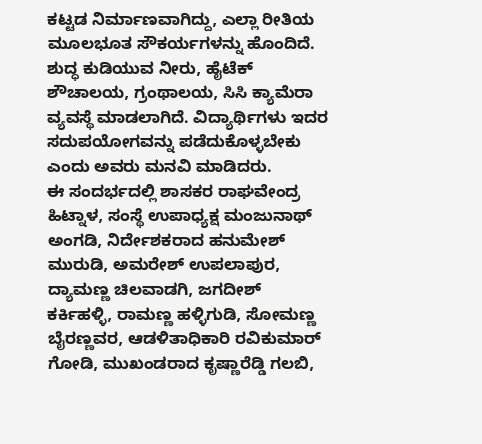ಕಟ್ಟಡ ನಿರ್ಮಾಣವಾಗಿದ್ದು, ಎಲ್ಲಾ ರೀತಿಯ ಮೂಲಭೂತ ಸೌಕರ್ಯಗಳನ್ನು ಹೊಂದಿದೆ. ಶುದ್ಧ ಕುಡಿಯುವ ನೀರು, ಹೈಟೆಕ್ ಶೌಚಾಲಯ, ಗ್ರಂಥಾಲಯ, ಸಿಸಿ ಕ್ಯಾಮೆರಾ ವ್ಯವಸ್ಥೆ ಮಾಡಲಾಗಿದೆ. ವಿದ್ಯಾರ್ಥಿಗಳು ಇದರ ಸದುಪಯೋಗವನ್ನು ಪಡೆದುಕೊಳ್ಳಬೇಕು ಎಂದು ಅವರು ಮನವಿ ಮಾಡಿದರು.
ಈ ಸಂದರ್ಭದಲ್ಲಿ ಶಾಸಕರ ರಾಘವೇಂದ್ರ ಹಿಟ್ನಾಳ, ಸಂಸ್ಥೆ ಉಪಾಧ್ಯಕ್ಷ ಮಂಜುನಾಥ್ ಅಂಗಡಿ, ನಿರ್ದೇಶಕರಾದ ಹನುಮೇಶ್ ಮುರುಡಿ, ಅಮರೇಶ್ ಉಪಲಾಪುರ, ದ್ಯಾಮಣ್ಣ ಚಿಲವಾಡಗಿ, ಜಗದೀಶ್ ಕರ್ಕಿಹಳ್ಳಿ, ರಾಮಣ್ಣ ಹಳ್ಳಿಗುಡಿ, ಸೋಮಣ್ಣ ಬೈರಣ್ಣವರ, ಆಡಳಿತಾಧಿಕಾರಿ ರವಿಕುಮಾರ್ ಗೋಡಿ, ಮುಖಂಡರಾದ ಕೃಷ್ಣಾರೆಡ್ಡಿ ಗಲಬಿ,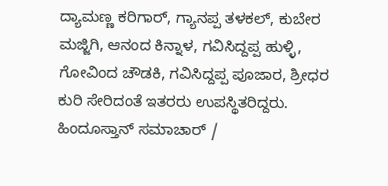ದ್ಯಾಮಣ್ಣ ಕರಿಗಾರ್, ಗ್ಯಾನಪ್ಪ ತಳಕಲ್, ಕುಬೇರ ಮಜ್ಜಿಗಿ, ಆನಂದ ಕಿನ್ನಾಳ, ಗವಿಸಿದ್ದಪ್ಪ ಹುಳ್ಳಿ, ಗೋವಿಂದ ಚೌಡಕಿ, ಗವಿಸಿದ್ದಪ್ಪ ಪೂಜಾರ, ಶ್ರೀಧರ ಕುರಿ ಸೇರಿದಂತೆ ಇತರರು ಉಪಸ್ಥಿತರಿದ್ದರು.
ಹಿಂದೂಸ್ತಾನ್ ಸಮಾಚಾರ್ /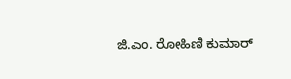ಜಿ.ಎಂ. ರೋಹಿಣಿ ಕುಮಾರ್